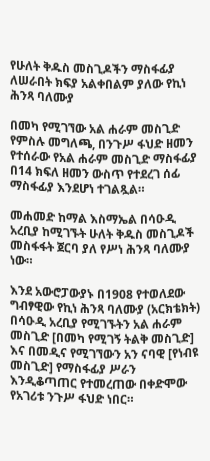የሁለት ቅዱስ መስጊዶችን ማስፋፊያ ለሠራበት ክፍያ አልቀበልም ያለው የኪነ ሕንጻ ባለሙያ

በመካ የሚገኘው አል ሐራም መስጊድ
የምስሉ መግለጫ, በንጉሥ ፋህድ ዘመን የተሰራው የአል ሐራም መስጊድ ማስፋፊያ በ14 ክፍለ ዘመን ውስጥ የተደረገ ሰፊ ማስፋፊያ እንደሆነ ተገልጿል።

መሐመድ ከማል እስማኤል በሳዑዲ አረቢያ ከሚገኙት ሁለት ቅዱስ መስጊዶች መስፋፋት ጀርባ ያለ የሥነ ሕንጻ ባለሙያ ነው።

እንደ አውሮፓውያኑ በ1908 የተወለደው ግብፃዊው የኪነ ሕንጻ ባለሙያ (አርክቴክት) በሳዑዲ አረቢያ የሚገኙትን አል ሐራም መስጊድ [በመካ የሚገኝ ትልቅ መስጊድ] እና በመዲና የሚገኘውን አን ናባዊ [የነብዩ መስጊድ] የማስፋፊያ ሥራን እንዲቆጣጠር የተመረጠው በቀድሞው የአገሪቱ ንጉሥ ፋህድ ነበር።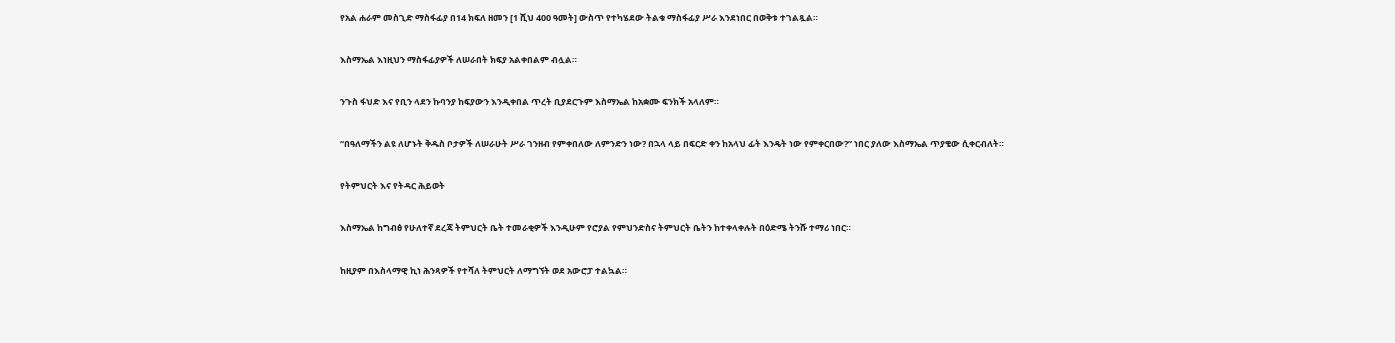የአል ሐራም መስጊድ ማስፋፊያ በ14 ክፍለ ዘመን [1 ሺህ 400 ዓመት] ውስጥ የተካሄደው ትልቁ ማስፋፊያ ሥራ እንደነበር በወቅቱ ተገልጿል።

እስማኤል እነዚህን ማስፋፊያዎች ለሠራበት ክፍያ አልቀበልም ብሏል።

ንጉስ ፋህድ እና የቢን ላደን ኩባንያ ከፍያውን እንዲቀበል ጥረት ቢያደርጉም እስማኤል ከአቋሙ ፍንክች አላለም።

“በዓለማችን ልዩ ለሆኑት ቅዱስ ቦታዎች ለሠራሁት ሥራ ገንዘብ የምቀበለው ለምንድን ነው? በኋላ ላይ በፍርድ ቀን ከአላህ ፊት እንዴት ነው የምቀርበው?” ነበር ያለው እስማኤል ጥያቄው ሲቀርብለት።

የትምህርት እና የትዳር ሕይወት

እስማኤል ከግብፅ የሁለተኛ ደረጃ ትምህርት ቤት ተመራቂዎች እንዲሁም የሮያል የምህንድስና ትምህርት ቤትን ከተቀላቀሉት በዕድሜ ትንሹ ተማሪ ነበር።

ከዚያም በእስላማዊ ኪነ ሕንጻዎች የተሻለ ትምህርት ለማግኘት ወደ አውሮፓ ተልኳል።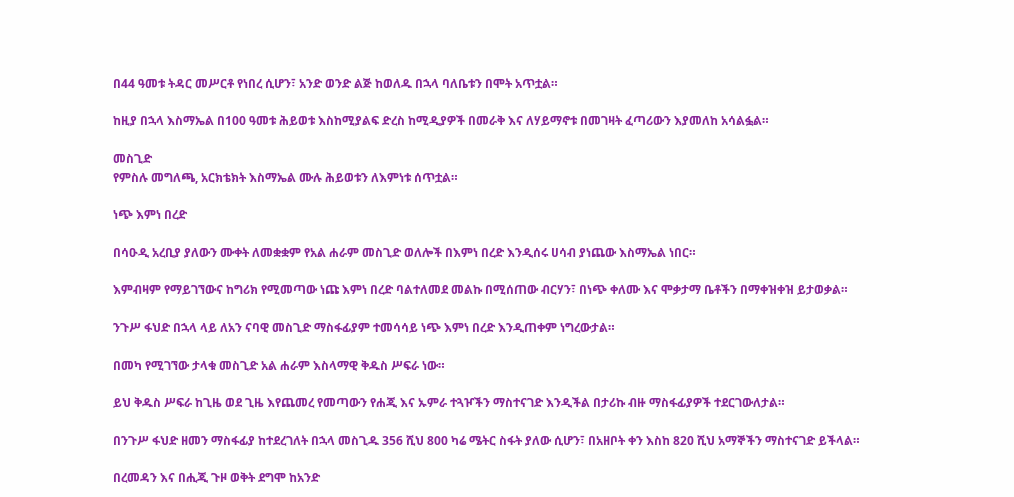በ44 ዓመቱ ትዳር መሥርቶ የነበረ ሲሆን፣ አንድ ወንድ ልጅ ከወለዱ በኋላ ባለቤቱን በሞት አጥቷል።

ከዚያ በኋላ እስማኤል በ100 ዓመቱ ሕይወቱ እስከሚያልፍ ድረስ ከሚዲያዎች በመራቅ እና ለሃይማኖቱ በመገዛት ፈጣሪውን እያመለከ አሳልፏል።

መስጊድ
የምስሉ መግለጫ, አርክቴክት እስማኤል ሙሉ ሕይወቱን ለእምነቱ ሰጥቷል።

ነጭ እምነ በረድ

በሳዑዲ አረቢያ ያለውን ሙቀት ለመቋቋም የአል ሐራም መስጊድ ወለሎች በእምነ በረድ እንዲሰሩ ሀሳብ ያነጨው እስማኤል ነበር።

እምብዛም የማይገኘውና ከግሪክ የሚመጣው ነጩ እምነ በረድ ባልተለመደ መልኩ በሚሰጠው ብርሃን፣ በነጭ ቀለሙ እና ሞቃታማ ቤቶችን በማቀዝቀዝ ይታወቃል።

ንጉሥ ፋህድ በኋላ ላይ ለአን ናባዊ መስጊድ ማስፋፊያም ተመሳሳይ ነጭ እምነ በረድ እንዲጠቀም ነግረውታል።

በመካ የሚገኘው ታላቁ መስጊድ አል ሐራም እስላማዊ ቅዱስ ሥፍራ ነው።

ይህ ቅዱስ ሥፍራ ከጊዜ ወደ ጊዜ እየጨመረ የመጣውን የሐጂ እና ኡምራ ተጓዦችን ማስተናገድ እንዲችል በታሪኩ ብዙ ማስፋፊያዎች ተደርገውለታል።

በንጉሥ ፋህድ ዘመን ማስፋፊያ ከተደረገለት በኋላ መስጊዱ 356 ሺህ 800 ካሬ ሜትር ስፋት ያለው ሲሆን፣ በአዘቦት ቀን እስከ 820 ሺህ አማኞችን ማስተናገድ ይችላል።

በረመዳን እና በሒጂ ጉዞ ወቅት ደግሞ ከአንድ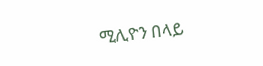ሚሊዮን በላይ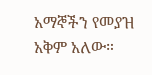አማኞችን የመያዝ አቅም አለው።